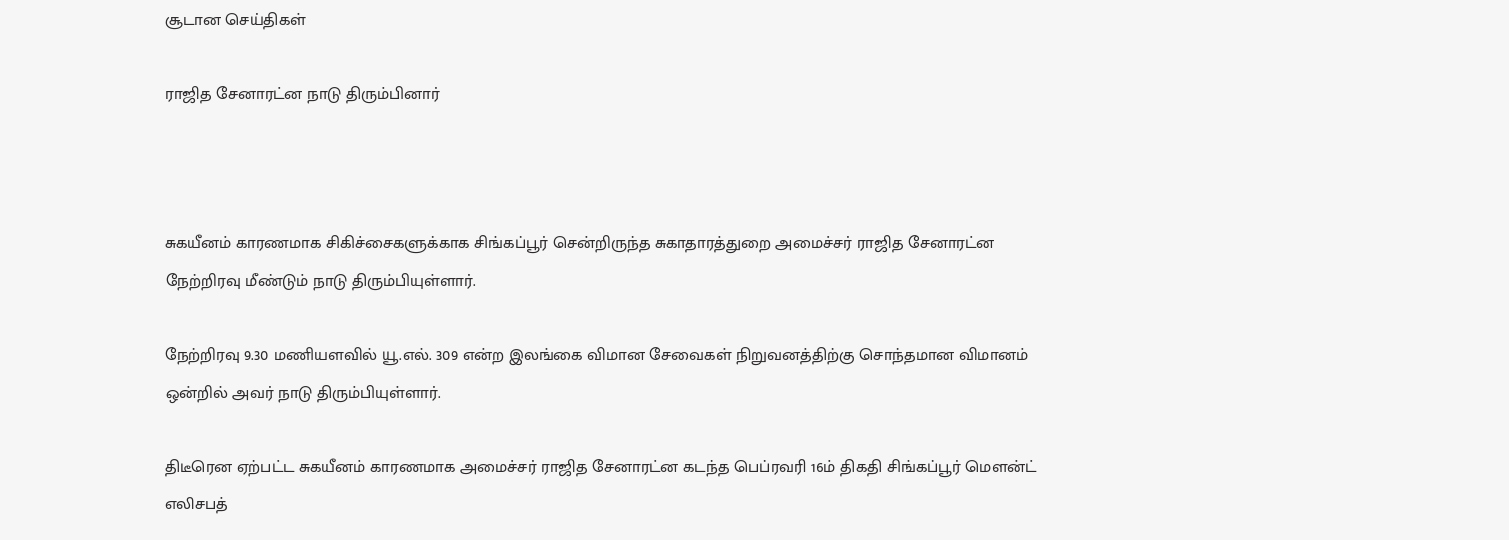சூடான செய்திகள்

ராஜித சேனாரட்ன நாடு திரும்பினார்



சுகயீனம் காரணமாக சிகிச்சைகளுக்காக சிங்கப்பூர் சென்றிருந்த சுகாதாரத்துறை அமைச்சர் ராஜித சேனாரட்ன நேற்றிரவு மீண்டும் நாடு திரும்பியுள்ளார்.

நேற்றிரவு 9.30 மணியளவில் யூ.எல். 309 என்ற இலங்கை விமான சேவைகள் நிறுவனத்திற்கு சொந்தமான விமானம் ஒன்றில் அவர் நாடு திரும்பியுள்ளார்.

திடீரென ஏற்பட்ட சுகயீனம் காரணமாக அமைச்சர் ராஜித சேனாரட்ன கடந்த பெப்ரவரி 16ம் திகதி சிங்கப்பூர் மௌன்ட் எலிசபத்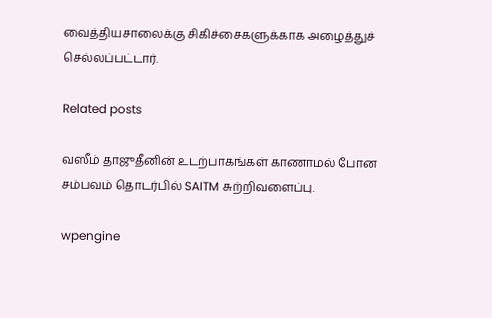வைத்தியசாலைக்கு சிகிச்சைகளுக்காக அழைத்துச் செல்லப்பட்டார்.

Related posts

வஸீம் தாஜுதீனின் உடற்பாகங்கள் காணாமல் போன சம்பவம் தொடர்பில் SAITM சுற்றிவளைப்பு.

wpengine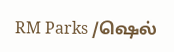RM Parks /ஷெல்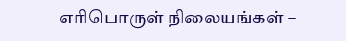எரிபொருள் நிலையங்கள் –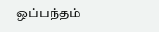ஒப்பந்தம்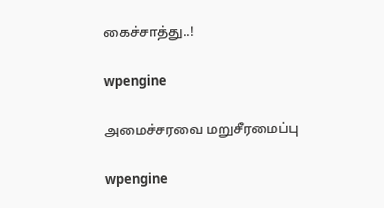கைச்சாத்து..!

wpengine

அமைச்சரவை மறுசீரமைப்பு

wpengine